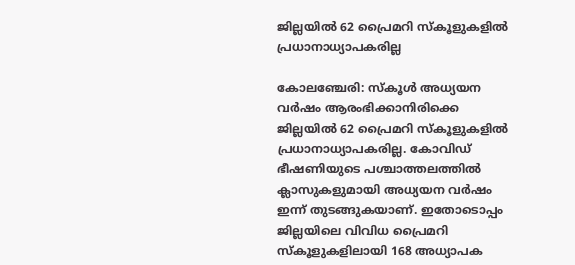ജില്ലയിൽ 62 പ്രൈമറി സ്കൂളുകളിൽ പ്രധാനാധ്യാപകരില്ല

കോലഞ്ചേരി: സ്കൂൾ അധ്യയന വർഷം ആരംഭിക്കാനിരിക്കെ ജില്ലയിൽ 62 പ്രൈമറി സ്കൂളുകളിൽ പ്രധാനാധ്യാപകരില്ല. കോവിഡ് ഭീഷണിയുടെ പശ്ചാത്തലത്തിൽ ക്ലാസുകളുമായി അധ്യയന വർഷം ഇന്ന് തുടങ്ങുകയാണ്. ഇതോടൊപ്പം ജില്ലയിലെ വിവിധ പ്രൈമറി സ്കൂളുകളിലായി 168 അധ്യാപക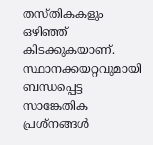തസ്തികകളും ഒഴിഞ്ഞ് കിടക്കുകയാണ്. സ്ഥാനക്കയറ്റവുമായി ബന്ധപ്പെട്ട സാങ്കേതിക പ്രശ്നങ്ങൾ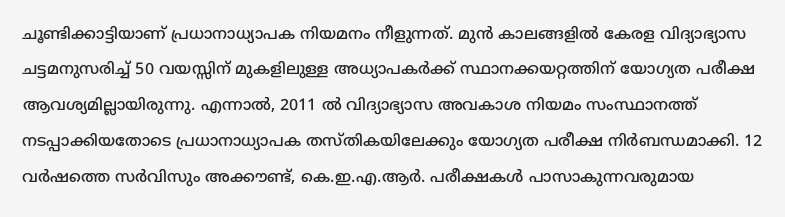ചൂണ്ടിക്കാട്ടിയാണ് പ്രധാനാധ്യാപക നിയമനം നീളുന്നത്. മുൻ കാലങ്ങളിൽ കേരള വിദ്യാഭ്യാസ ചട്ടമനുസരിച്ച് 50 വയസ്സിന് മുകളിലുള്ള അധ്യാപകർക്ക് സ്ഥാനക്കയറ്റത്തിന് യോഗ്യത പരീക്ഷ ആവശ്യമില്ലായിരുന്നു. എന്നാൽ, 2011 ൽ വിദ്യാഭ്യാസ അവകാശ നിയമം സംസ്ഥാനത്ത് നടപ്പാക്കിയതോടെ പ്രധാനാധ്യാപക തസ്തികയിലേക്കും യോഗ്യത പരീക്ഷ നിർബന്ധമാക്കി. 12 വർഷത്തെ സർവിസും അക്കൗണ്ട്, കെ.ഇ.എ.ആർ. പരീക്ഷകൾ പാസാകുന്നവരുമായ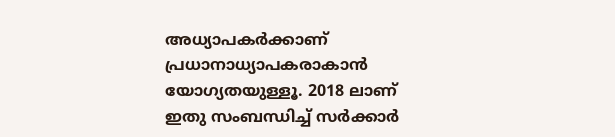അധ്യാപകർക്കാണ് പ്രധാനാധ്യാപകരാകാൻ യോഗ്യതയുള്ളൂ. 2018 ലാണ് ഇതു സംബന്ധിച്ച് സർക്കാർ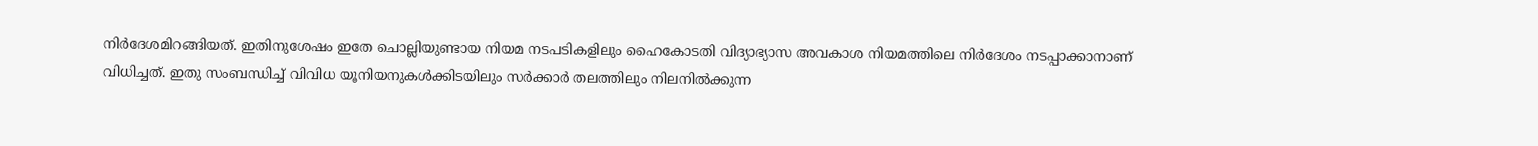നിർദേശമിറങ്ങിയത്. ഇതിനുശേഷം ഇതേ ചൊല്ലിയുണ്ടായ നിയമ നടപടികളിലും ഹൈകോടതി വിദ്യാഭ്യാസ അവകാശ നിയമത്തിലെ നിർദേശം നടപ്പാക്കാനാണ് വിധിച്ചത്. ഇതു സംബന്ധിച്ച് വിവിധ യൂനിയനുകൾക്കിടയിലും സർക്കാർ തലത്തിലും നിലനിൽക്കുന്ന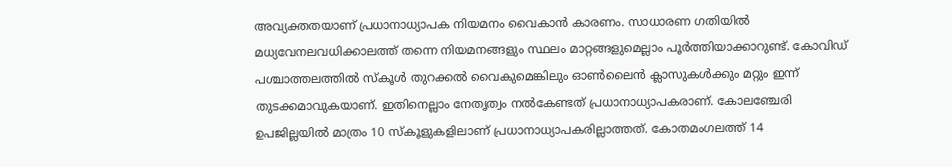അവ്യക്തതയാണ് പ്രധാനാധ്യാപക നിയമനം വൈകാൻ കാരണം. സാധാരണ ഗതിയിൽ മധ്യവേനലവധിക്കാലത്ത് തന്നെ നിയമനങ്ങളും സ്ഥലം മാറ്റങ്ങളുമെല്ലാം പൂർത്തിയാക്കാറുണ്ട്. കോവിഡ് പശ്ചാത്തലത്തിൽ സ്കൂൾ തുറക്കൽ വൈകുമെങ്കിലും ഓൺലൈൻ ക്ലാസുകൾക്കും മറ്റും ഇന്ന് തുടക്കമാവുകയാണ്. ഇതിനെല്ലാം നേതൃത്വം നൽകേണ്ടത് പ്രധാനാധ്യാപകരാണ്. കോലഞ്ചേരി ഉപജില്ലയിൽ മാത്രം 10 സ്കൂളുകളിലാണ് പ്രധാനാധ്യാപകരില്ലാത്തത്. കോതമംഗലത്ത് 14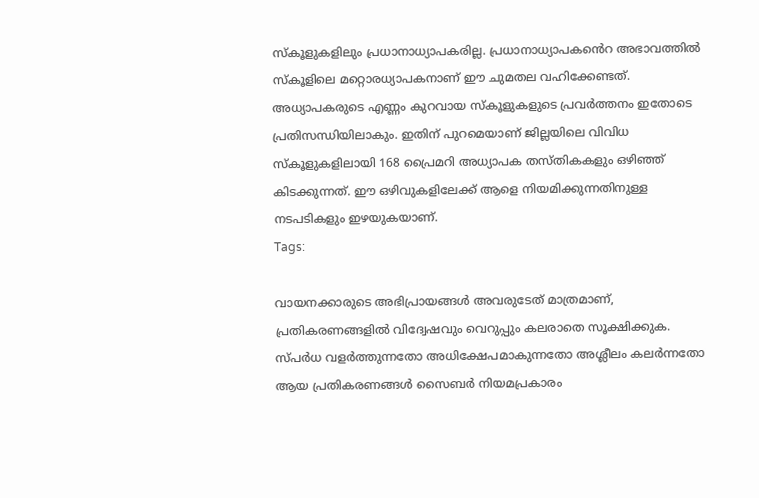സ്കൂളുകളിലും പ്രധാനാധ്യാപകരില്ല. പ്രധാനാധ്യാപകൻെറ അഭാവത്തിൽ സ്കൂളിലെ മറ്റൊരധ്യാപകനാണ് ഈ ചുമതല വഹിക്കേണ്ടത്. അധ്യാപകരുടെ എണ്ണം കുറവായ സ്കൂളുകളുടെ പ്രവർത്തനം ഇതോടെ പ്രതിസന്ധിയിലാകും. ഇതിന് പുറമെയാണ് ജില്ലയിലെ വിവിധ സ്കൂളുകളിലായി 168 പ്രൈമറി അധ്യാപക തസ്തികകളും ഒഴിഞ്ഞ് കിടക്കുന്നത്. ഈ ഒഴിവുകളിലേക്ക് ആളെ നിയമിക്കുന്നതിനുള്ള നടപടികളും ഇഴയുകയാണ്.
Tags:

വായനക്കാരുടെ അഭിപ്രായങ്ങള്‍ അവരുടേത് മാത്രമാണ്, പ്രതികരണങ്ങളിൽ വിദ്വേഷവും വെറുപ്പും കലരാതെ സൂക്ഷിക്കുക. സ്പർധ വളർത്തുന്നതോ അധിക്ഷേപമാകുന്നതോ അശ്ലീലം കലർന്നതോ ആയ പ്രതികരണങ്ങൾ സൈബർ നിയമപ്രകാരം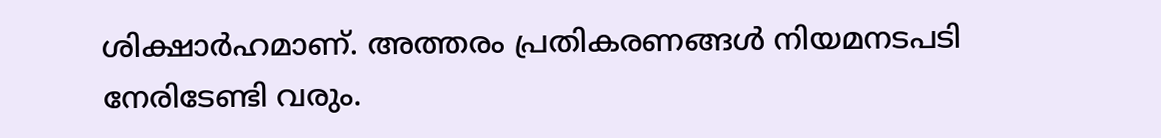ശിക്ഷാർഹമാണ്. അത്തരം പ്രതികരണങ്ങൾ നിയമനടപടി നേരിടേണ്ടി വരും.